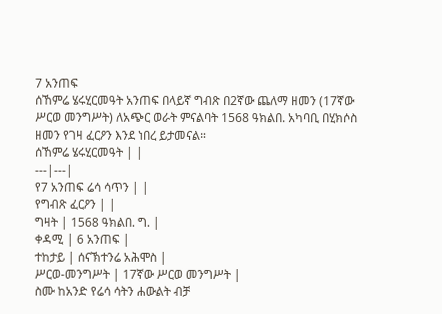7 አንጠፍ
ሰኸምሬ ሄሩሂርመዓት አንጠፍ በላይኛ ግብጽ በ2ኛው ጨለማ ዘመን (17ኛው ሥርወ መንግሥት) ለአጭር ወራት ምናልባት 1568 ዓክልበ. አካባቢ በሂክሶስ ዘመን የገዛ ፈርዖን እንደ ነበረ ይታመናል።
ሰኸምሬ ሄሩሂርመዓት | |
---|---|
የ7 አንጠፍ ሬሳ ሳጥን | |
የግብጽ ፈርዖን | |
ግዛት | 1568 ዓክልበ. ግ. |
ቀዳሚ | 6 አንጠፍ |
ተከታይ | ሰናኽተንሬ አሕሞስ |
ሥርወ-መንግሥት | 17ኛው ሥርወ መንግሥት |
ስሙ ከአንድ የሬሳ ሳትን ሐውልት ብቻ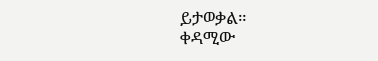ይታወቃል።
ቀዳሚው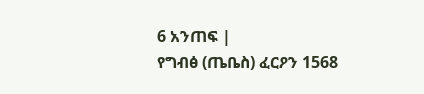6 አንጠፍ |
የግብፅ (ጤቤስ) ፈርዖን 1568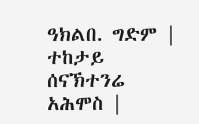ዓክልበ. ግድም |
ተከታይ ሰናኽተንሬ አሕሞስ |